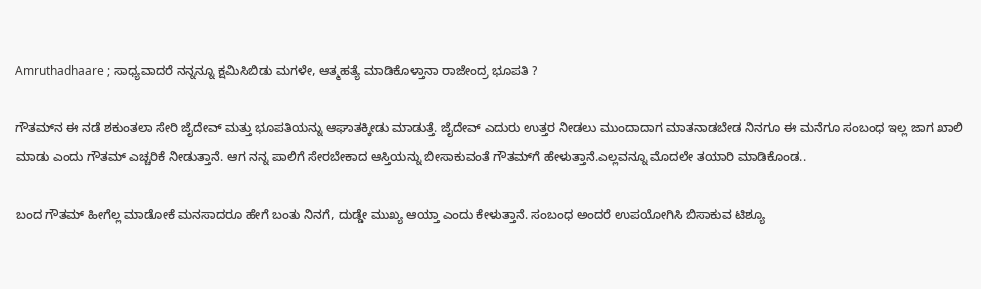Amruthadhaare ; ಸಾಧ್ಯವಾದರೆ ನನ್ನನ್ನೂ ಕ್ಷಮಿಸಿಬಿಡು ಮಗಳೇ, ಆತ್ಮಹತ್ಯೆ ಮಾಡಿಕೊಳ್ತಾನಾ ರಾಜೇಂದ್ರ ಭೂಪತಿ ?

ಗೌತಮ್‌ನ ಈ ನಡೆ ಶಕುಂತಲಾ ಸೇರಿ ಜೈದೇವ್ ಮತ್ತು ಭೂಪತಿಯನ್ನು ಆಘಾತಕ್ಕೀಡು ಮಾಡುತ್ತೆ. ಜೈದೇವ್ ಎದುರು ಉತ್ತರ ನೀಡಲು ಮುಂದಾದಾಗ ಮಾತನಾಡಬೇಡ ನಿನಗೂ ಈ ಮನೆಗೂ ಸಂಬಂಧ ಇಲ್ಲ ಜಾಗ ಖಾಲಿ ಮಾಡು ಎಂದು ಗೌತಮ್ ಎಚ್ಚರಿಕೆ ನೀಡುತ್ತಾನೆ. ಆಗ ನನ್ನ ಪಾಲಿಗೆ ಸೇರಬೇಕಾದ ಆಸ್ತಿಯನ್ನು ಬೀಸಾಕುವಂತೆ ಗೌತಮ್‌ಗೆ ಹೇಳುತ್ತಾನೆ.ಎಲ್ಲವನ್ನೂ ಮೊದಲೇ ತಯಾರಿ ಮಾಡಿಕೊಂಡ..

ಬಂದ ಗೌತಮ್ ಹೀಗೆಲ್ಲ ಮಾಡೋಕೆ ಮನಸಾದರೂ ಹೇಗೆ ಬಂತು ನಿನಗೆ, ದುಡ್ಡೇ ಮುಖ್ಯ ಆಯ್ತಾ ಎಂದು ಕೇಳುತ್ತಾನೆ. ಸಂಬಂಧ ಅಂದರೆ ಉಪಯೋಗಿಸಿ ಬಿಸಾಕುವ ಟಿಶ್ಯೂ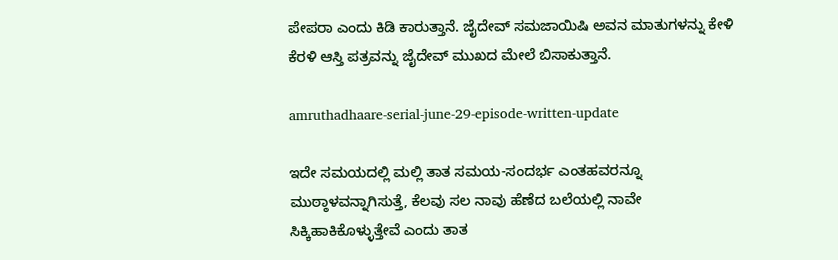ಪೇಪರಾ ಎಂದು ಕಿಡಿ ಕಾರುತ್ತಾನೆ. ಜೈದೇವ್ ಸಮಜಾಯಿಷಿ ಅವನ ಮಾತುಗಳನ್ನು ಕೇಳಿ ಕೆರಳಿ ಆಸ್ತಿ ಪತ್ರವನ್ನು ಜೈದೇವ್ ಮುಖದ ಮೇಲೆ ಬಿಸಾಕುತ್ತಾನೆ.

amruthadhaare-serial-june-29-episode-written-update

ಇದೇ ಸಮಯದಲ್ಲಿ ಮಲ್ಲಿ ತಾತ ಸಮಯ-ಸಂದರ್ಭ ಎಂತಹವರನ್ನೂ ಮುಠ್ಠಾಳವನ್ನಾಗಿಸುತ್ತೆ, ಕೆಲವು ಸಲ ನಾವು ಹೆಣೆದ ಬಲೆಯಲ್ಲಿ ನಾವೇ ಸಿಕ್ಕಿಹಾಕಿಕೊಳ್ಳುತ್ತೇವೆ ಎಂದು ತಾತ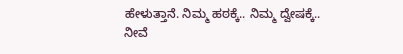ಹೇಳುತ್ತಾನೆ. ನಿಮ್ಮ ಹಠಕ್ಕೆ.. ನಿಮ್ಮ ದ್ವೇಷಕ್ಕೆ.. ನೀವೆ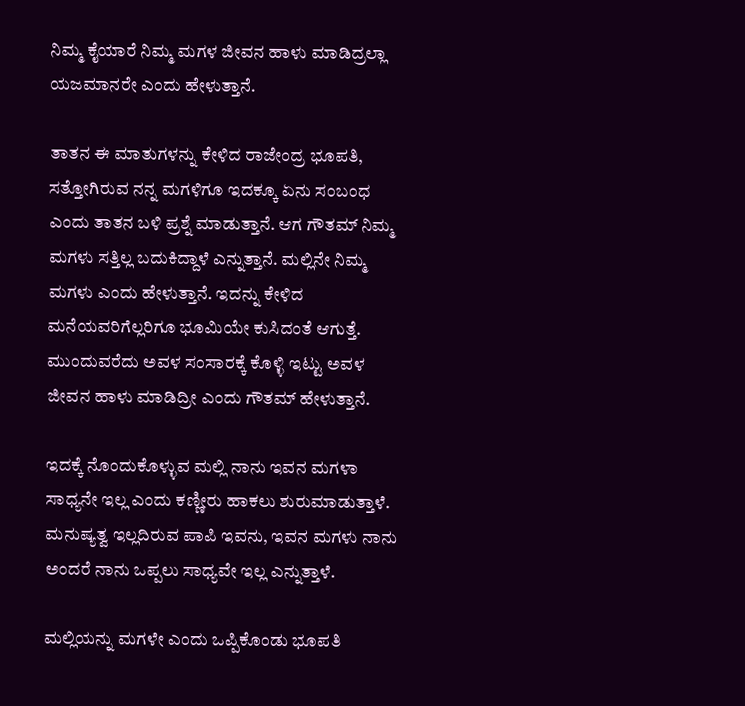ನಿಮ್ಮ ಕೈಯಾರೆ ನಿಮ್ಮ ಮಗಳ ಜೀವನ ಹಾಳು ಮಾಡಿದ್ರಲ್ಲಾ ಯಜಮಾನರೇ ಎಂದು ಹೇಳುತ್ತಾನೆ.

ತಾತನ ಈ ಮಾತುಗಳನ್ನು ಕೇಳಿದ ರಾಜೇಂದ್ರ ಭೂಪತಿ, ಸತ್ತೋಗಿರುವ ನನ್ನ ಮಗಳಿಗೂ ಇದಕ್ಕೂ ಏನು ಸಂಬಂಧ ಎಂದು ತಾತನ ಬಳಿ ಪ್ರಶ್ನೆ ಮಾಡುತ್ತಾನೆ. ಆಗ ಗೌತಮ್ ನಿಮ್ಮ ಮಗಳು ಸತ್ತಿಲ್ಲ ಬದುಕಿದ್ದಾಳೆ ಎನ್ನುತ್ತಾನೆ. ಮಲ್ಲಿನೇ ನಿಮ್ಮ ಮಗಳು ಎಂದು ಹೇಳುತ್ತಾನೆ. ಇದನ್ನು ಕೇಳಿದ ಮನೆಯವರಿಗೆಲ್ಲರಿಗೂ ಭೂಮಿಯೇ ಕುಸಿದಂತೆ ಆಗುತ್ತೆ. ಮುಂದುವರೆದು ಅವಳ ಸಂಸಾರಕ್ಕೆ ಕೊಳ್ಳಿ ಇಟ್ಟು ಅವಳ ಜೀವನ ಹಾಳು ಮಾಡಿದ್ರೀ ಎಂದು ಗೌತಮ್ ಹೇಳುತ್ತಾನೆ.

ಇದಕ್ಕೆ ನೊಂದುಕೊಳ್ಳುವ ಮಲ್ಲಿ ನಾನು ಇವನ ಮಗಳಾ ಸಾಧ್ಯನೇ ಇಲ್ಲ ಎಂದು ಕಣ್ಣೀರು ಹಾಕಲು ಶುರುಮಾಡುತ್ತಾಳೆ. ಮನುಷ್ಯತ್ವ ಇಲ್ಲದಿರುವ ಪಾಪಿ ಇವನು, ಇವನ ಮಗಳು ನಾನು ಅಂದರೆ ನಾನು ಒಪ್ಪಲು ಸಾಧ್ಯವೇ ಇಲ್ಲ ಎನ್ನುತ್ತಾಳೆ.

ಮಲ್ಲಿಯನ್ನು ಮಗಳೇ ಎಂದು ಒಪ್ಪಿಕೊಂಡು ಭೂಪತಿ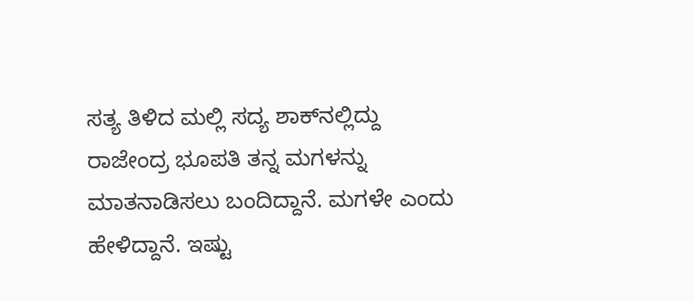ಸತ್ಯ ತಿಳಿದ ಮಲ್ಲಿ ಸದ್ಯ ಶಾಕ್‌ನಲ್ಲಿದ್ದು ರಾಜೇಂದ್ರ ಭೂಪತಿ ತನ್ನ ಮಗಳನ್ನು ಮಾತನಾಡಿಸಲು ಬಂದಿದ್ದಾನೆ. ಮಗಳೇ ಎಂದು ಹೇಳಿದ್ದಾನೆ. ಇಷ್ಟು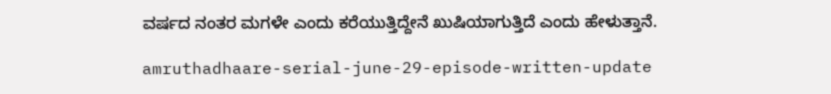ವರ್ಷದ ನಂತರ ಮಗಳೇ ಎಂದು ಕರೆಯುತ್ತಿದ್ದೇನೆ ಖುಷಿಯಾಗುತ್ತಿದೆ ಎಂದು ಹೇಳುತ್ತಾನೆ.

amruthadhaare-serial-june-29-episode-written-update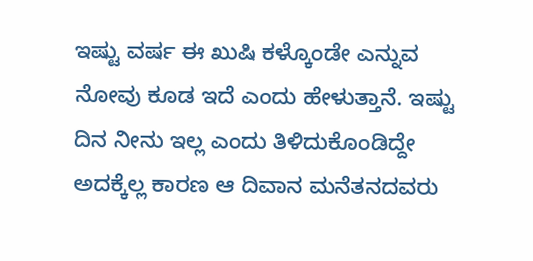ಇಷ್ಟು ವರ್ಷ ಈ ಖುಷಿ ಕಳ್ಕೊಂಡೇ ಎನ್ನುವ ನೋವು ಕೂಡ ಇದೆ ಎಂದು ಹೇಳುತ್ತಾನೆ. ಇಷ್ಟು ದಿನ ನೀನು ಇಲ್ಲ ಎಂದು ತಿಳಿದುಕೊಂಡಿದ್ದೇ ಅದಕ್ಕೆಲ್ಲ ಕಾರಣ ಆ ದಿವಾನ ಮನೆತನದವರು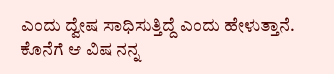ಎಂದು ದ್ವೇಷ ಸಾಧಿಸುತ್ತಿದ್ದೆ ಎಂದು ಹೇಳುತ್ತಾನೆ. ಕೊನೆಗೆ ಆ ವಿಷ ನನ್ನ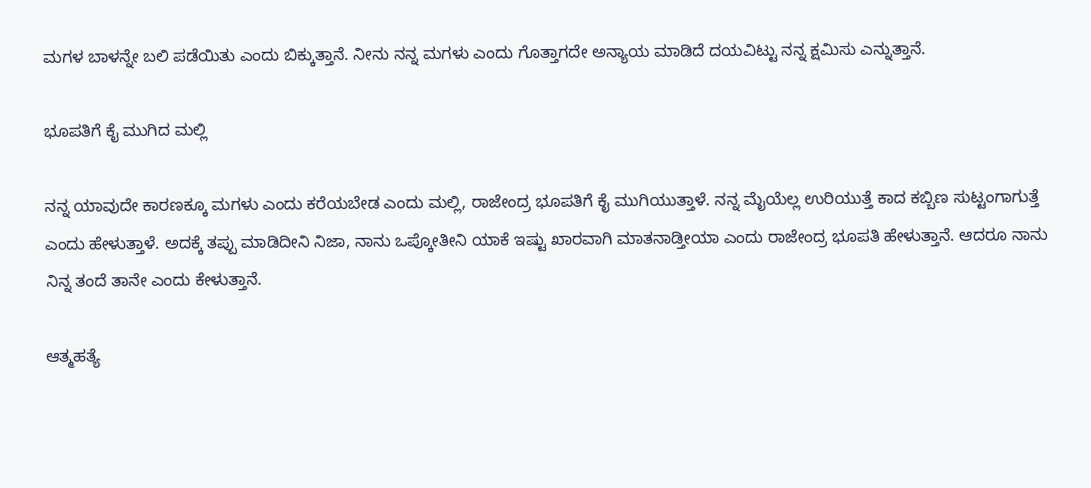ಮಗಳ ಬಾಳನ್ನೇ ಬಲಿ ಪಡೆಯಿತು ಎಂದು ಬಿಕ್ಕುತ್ತಾನೆ. ನೀನು ನನ್ನ ಮಗಳು ಎಂದು ಗೊತ್ತಾಗದೇ ಅನ್ಯಾಯ ಮಾಡಿದೆ ದಯವಿಟ್ಟು ನನ್ನ ಕ್ಷಮಿಸು ಎನ್ನುತ್ತಾನೆ.

ಭೂಪತಿಗೆ ಕೈ ಮುಗಿದ ಮಲ್ಲಿ

ನನ್ನ ಯಾವುದೇ ಕಾರಣಕ್ಕೂ ಮಗಳು ಎಂದು ಕರೆಯಬೇಡ ಎಂದು ಮಲ್ಲಿ, ರಾಜೇಂದ್ರ ಭೂಪತಿಗೆ ಕೈ ಮುಗಿಯುತ್ತಾಳೆ. ನನ್ನ ಮೈಯೆಲ್ಲ ಉರಿಯುತ್ತೆ ಕಾದ ಕಬ್ಬಿಣ ಸುಟ್ಟಂಗಾಗುತ್ತೆ ಎಂದು ಹೇಳುತ್ತಾಳೆ. ಅದಕ್ಕೆ ತಪ್ಪು ಮಾಡಿದೀನಿ ನಿಜಾ, ನಾನು ಒಪ್ಕೋತೀನಿ ಯಾಕೆ ಇಷ್ಟು ಖಾರವಾಗಿ ಮಾತನಾಡ್ತೀಯಾ ಎಂದು ರಾಜೇಂದ್ರ ಭೂಪತಿ ಹೇಳುತ್ತಾನೆ. ಆದರೂ ನಾನು ನಿನ್ನ ತಂದೆ ತಾನೇ ಎಂದು ಕೇಳುತ್ತಾನೆ.

ಆತ್ಮಹತ್ಯೆ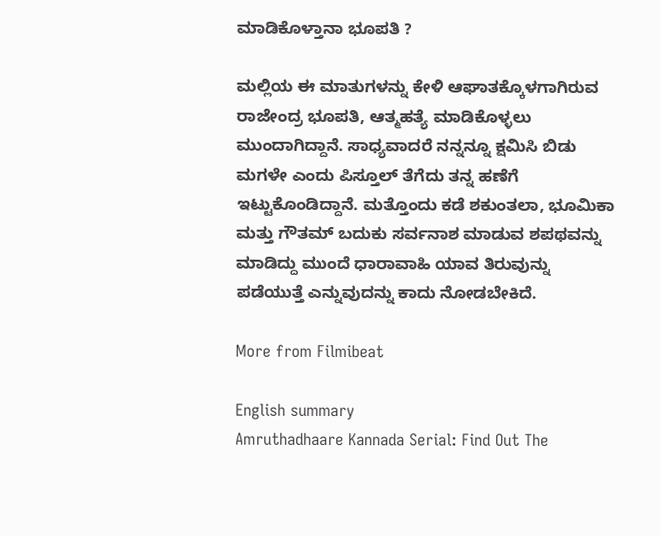ಮಾಡಿಕೊಳ್ತಾನಾ ಭೂಪತಿ ?

ಮಲ್ಲಿಯ ಈ ಮಾತುಗಳನ್ನು ಕೇಳಿ ಆಘಾತಕ್ಕೊಳಗಾಗಿರುವ ರಾಜೇಂದ್ರ ಭೂಪತಿ, ಆತ್ಮಹತ್ಯೆ ಮಾಡಿಕೊಳ್ಳಲು ಮುಂದಾಗಿದ್ದಾನೆ. ಸಾಧ್ಯವಾದರೆ ನನ್ನನ್ನೂ ಕ್ಷಮಿಸಿ ಬಿಡು ಮಗಳೇ ಎಂದು ಪಿಸ್ತೂಲ್ ತೆಗೆದು ತನ್ನ ಹಣೆಗೆ ಇಟ್ಟುಕೊಂಡಿದ್ದಾನೆ. ಮತ್ತೊಂದು ಕಡೆ ಶಕುಂತಲಾ, ಭೂಮಿಕಾ ಮತ್ತು ಗೌತಮ್ ಬದುಕು ಸರ್ವನಾಶ ಮಾಡುವ ಶಪಥವನ್ನು ಮಾಡಿದ್ದು ಮುಂದೆ ಧಾರಾವಾಹಿ ಯಾವ ತಿರುವುನ್ನು ಪಡೆಯುತ್ತೆ ಎನ್ನುವುದನ್ನು ಕಾದು ನೋಡಬೇಕಿದೆ.

More from Filmibeat

English summary
Amruthadhaare Kannada Serial: Find Out The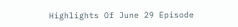Highlights Of June 29 Episode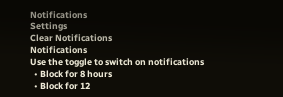Notifications
Settings
Clear Notifications
Notifications
Use the toggle to switch on notifications
  • Block for 8 hours
  • Block for 12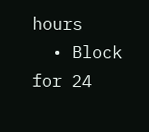hours
  • Block for 24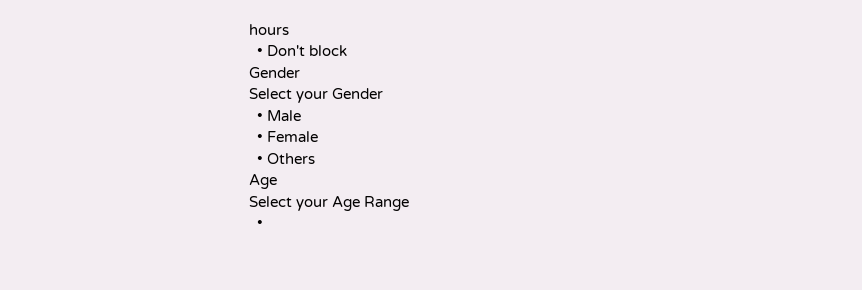hours
  • Don't block
Gender
Select your Gender
  • Male
  • Female
  • Others
Age
Select your Age Range
  •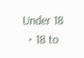Under 18
  • 18 to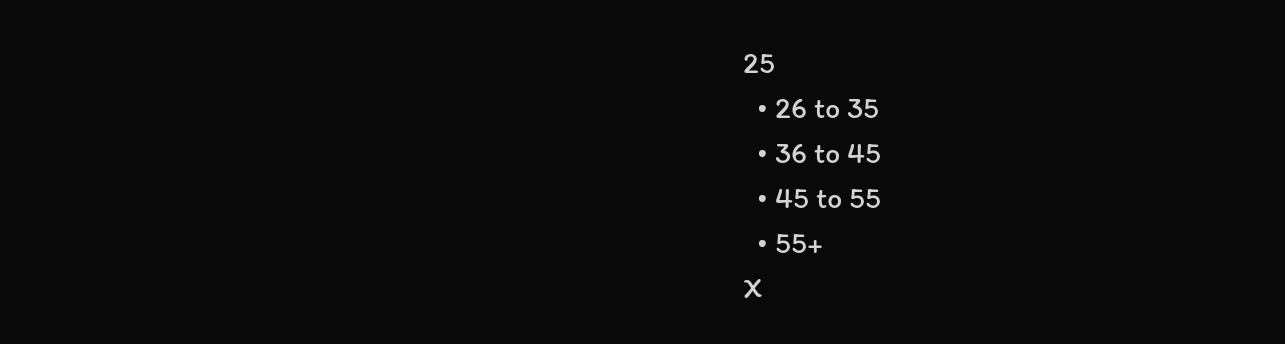25
  • 26 to 35
  • 36 to 45
  • 45 to 55
  • 55+
X